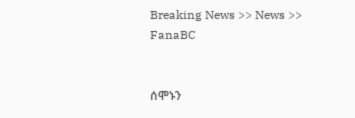Breaking News >> News >> FanaBC


ሰሞኑን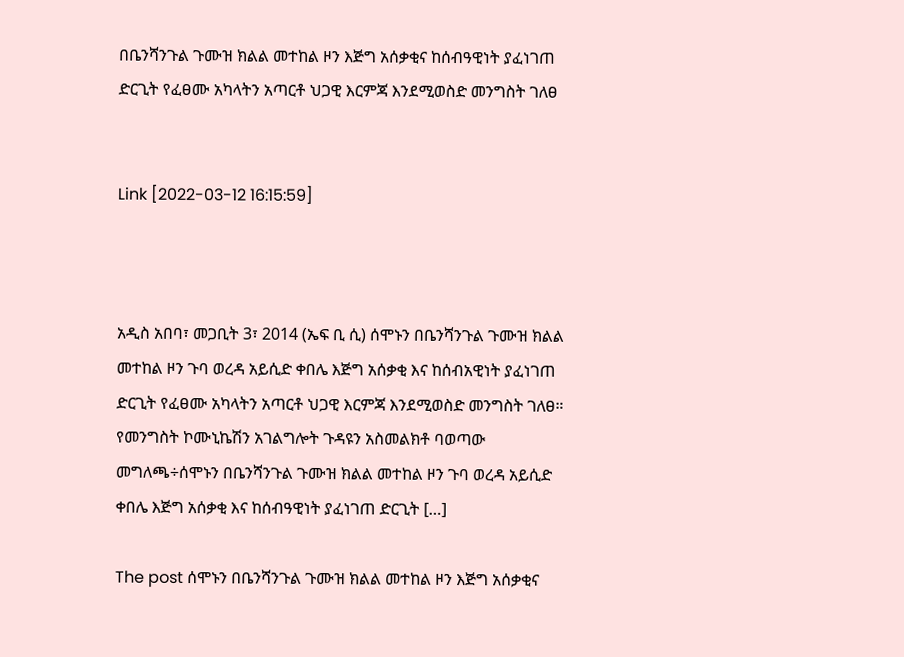በቤንሻንጉል ጉሙዝ ክልል መተከል ዞን እጅግ አሰቃቂና ከሰብዓዊነት ያፈነገጠ ድርጊት የፈፀሙ አካላትን አጣርቶ ህጋዊ እርምጃ እንደሚወስድ መንግስት ገለፀ


Link [2022-03-12 16:15:59]



አዲስ አበባ፣ መጋቢት 3፣ 2014 (ኤፍ ቢ ሲ) ሰሞኑን በቤንሻንጉል ጉሙዝ ክልል መተከል ዞን ጉባ ወረዳ አይሲድ ቀበሌ እጅግ አሰቃቂ እና ከሰብአዊነት ያፈነገጠ ድርጊት የፈፀሙ አካላትን አጣርቶ ህጋዊ እርምጃ እንደሚወስድ መንግስት ገለፀ።   የመንግስት ኮሙኒኬሽን አገልግሎት ጉዳዩን አስመልክቶ ባወጣው መግለጫ÷ሰሞኑን በቤንሻንጉል ጉሙዝ ክልል መተከል ዞን ጉባ ወረዳ አይሲድ ቀበሌ እጅግ አሰቃቂ እና ከሰብዓዊነት ያፈነገጠ ድርጊት […]

The post ሰሞኑን በቤንሻንጉል ጉሙዝ ክልል መተከል ዞን እጅግ አሰቃቂና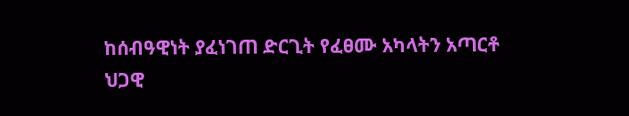ከሰብዓዊነት ያፈነገጠ ድርጊት የፈፀሙ አካላትን አጣርቶ ህጋዊ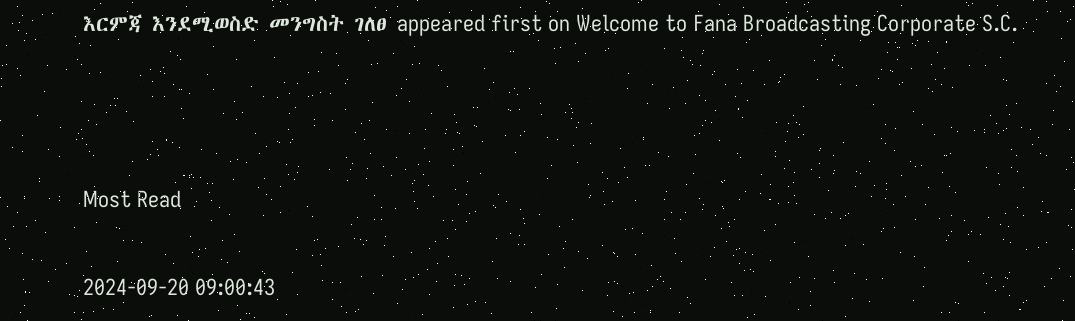እርምጃ እንደሚወስድ መንግስት ገለፀ appeared first on Welcome to Fana Broadcasting Corporate S.C.



Most Read

2024-09-20 09:00:43